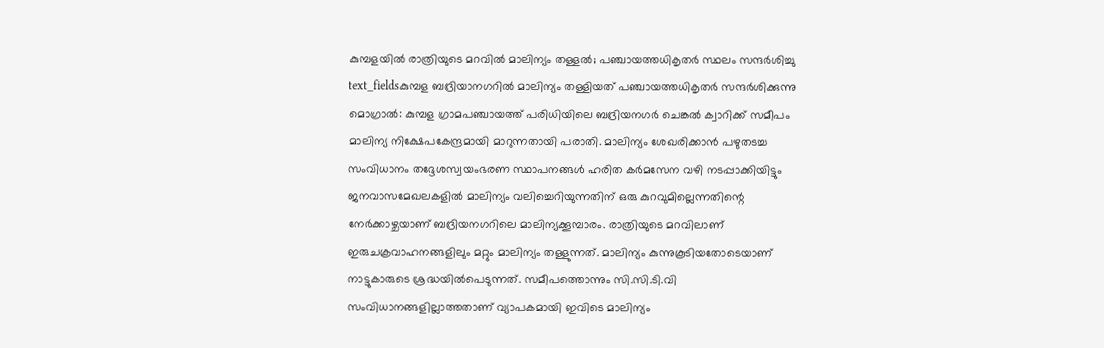കുമ്പളയിൽ രാത്രിയുടെ മറവിൽ മാലിന്യം തള്ളൽ; പഞ്ചായത്തധികൃതർ സ്ഥലം സന്ദർശിച്ചു
text_fieldsകുമ്പള ബദ്രിയാനഗറിൽ മാലിന്യം തള്ളിയത് പഞ്ചായത്തധികൃതർ സന്ദർശിക്കുന്നു
മൊഗ്രാൽ: കുമ്പള ഗ്രാമപഞ്ചായത്ത് പരിധിയിലെ ബദ്രിയനഗർ ചെങ്കൽ ക്വാറിക്ക് സമീപം മാലിന്യ നിക്ഷേപകേന്ദ്രമായി മാറുന്നതായി പരാതി. മാലിന്യം ശേഖരിക്കാൻ പഴുതടച്ച സംവിധാനം തദ്ദേശസ്വയംഭരണ സ്ഥാപനങ്ങൾ ഹരിത കർമസേന വഴി നടപ്പാക്കിയിട്ടും ജനവാസമേഖലകളിൽ മാലിന്യം വലിച്ചെറിയുന്നതിന് ഒരു കുറവുമില്ലെന്നതിന്റെ നേർക്കാഴ്ചയാണ് ബദ്രിയനഗറിലെ മാലിന്യക്കൂമ്പാരം. രാത്രിയുടെ മറവിലാണ് ഇരുചക്രവാഹനങ്ങളിലും മറ്റും മാലിന്യം തള്ളുന്നത്. മാലിന്യം കുന്നുകൂടിയതോടെയാണ് നാട്ടുകാരുടെ ശ്രദ്ധയിൽപെടുന്നത്. സമീപത്തൊന്നും സി.സി.ടി.വി സംവിധാനങ്ങളില്ലാത്തതാണ് വ്യാപകമായി ഇവിടെ മാലിന്യം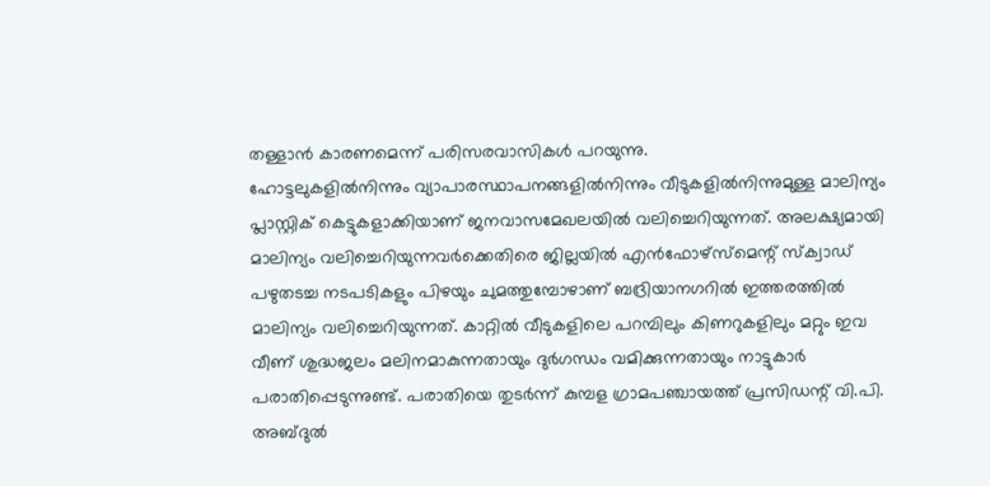തള്ളാൻ കാരണമെന്ന് പരിസരവാസികൾ പറയുന്നു.
ഹോട്ടലുകളിൽനിന്നും വ്യാപാരസ്ഥാപനങ്ങളിൽനിന്നും വീടുകളിൽനിന്നുമുള്ള മാലിന്യം പ്ലാസ്റ്റിക് കെട്ടുകളാക്കിയാണ് ജനവാസമേഖലയിൽ വലിച്ചെറിയുന്നത്. അലക്ഷ്യമായി മാലിന്യം വലിച്ചെറിയുന്നവർക്കെതിരെ ജില്ലയിൽ എൻഫോഴ്സ്മെന്റ് സ്ക്വാഡ് പഴുതടച്ച നടപടികളും പിഴയും ചുമത്തുമ്പോഴാണ് ബദ്രിയാനഗറിൽ ഇത്തരത്തിൽ മാലിന്യം വലിച്ചെറിയുന്നത്. കാറ്റിൽ വീടുകളിലെ പറമ്പിലും കിണറുകളിലും മറ്റും ഇവ വീണ് ശുദ്ധജലം മലിനമാകുന്നതായും ദുർഗന്ധം വമിക്കുന്നതായും നാട്ടുകാർ പരാതിപ്പെടുന്നുണ്ട്. പരാതിയെ തുടർന്ന് കുമ്പള ഗ്രാമപഞ്ചായത്ത് പ്രസിഡന്റ് വി.പി. അബ്ദുൽ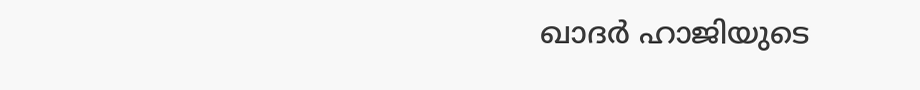ഖാദർ ഹാജിയുടെ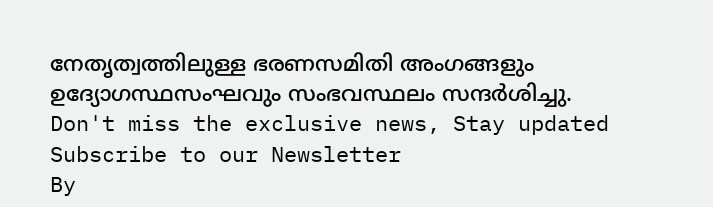നേതൃത്വത്തിലുള്ള ഭരണസമിതി അംഗങ്ങളും ഉദ്യോഗസ്ഥസംഘവും സംഭവസ്ഥലം സന്ദർശിച്ചു.
Don't miss the exclusive news, Stay updated
Subscribe to our Newsletter
By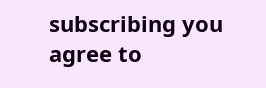subscribing you agree to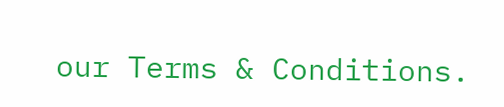our Terms & Conditions.